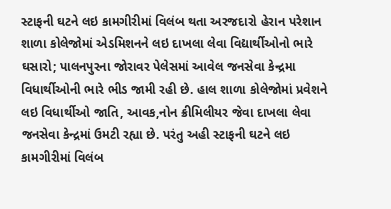સ્ટાફની ઘટને લઇ કામગીરીમાં વિલંબ થતા અરજદારો હેરાન પરેશાન
શાળા કોલેજોમાં એડમિશનને લઇ દાખલા લેવા વિદ્યાર્થીઓનો ભારે ઘસારો; પાલનપુરના જોરાવર પેલેસમાં આવેલ જનસેવા કેન્દ્રમા વિધાર્થીઓની ભારે ભીડ જામી રહી છે. હાલ શાળા કોલેજોમાં પ્રવેશને લઇ વિધાર્થીઓ જાતિ, આવક,નોન ક્રીમિલીયર જેવા દાખલા લેવા જનસેવા કેન્દ્રમાં ઉમટી રહ્યા છે. પરંતુ અહી સ્ટાફની ઘટને લઇ કામગીરીમાં વિલંબ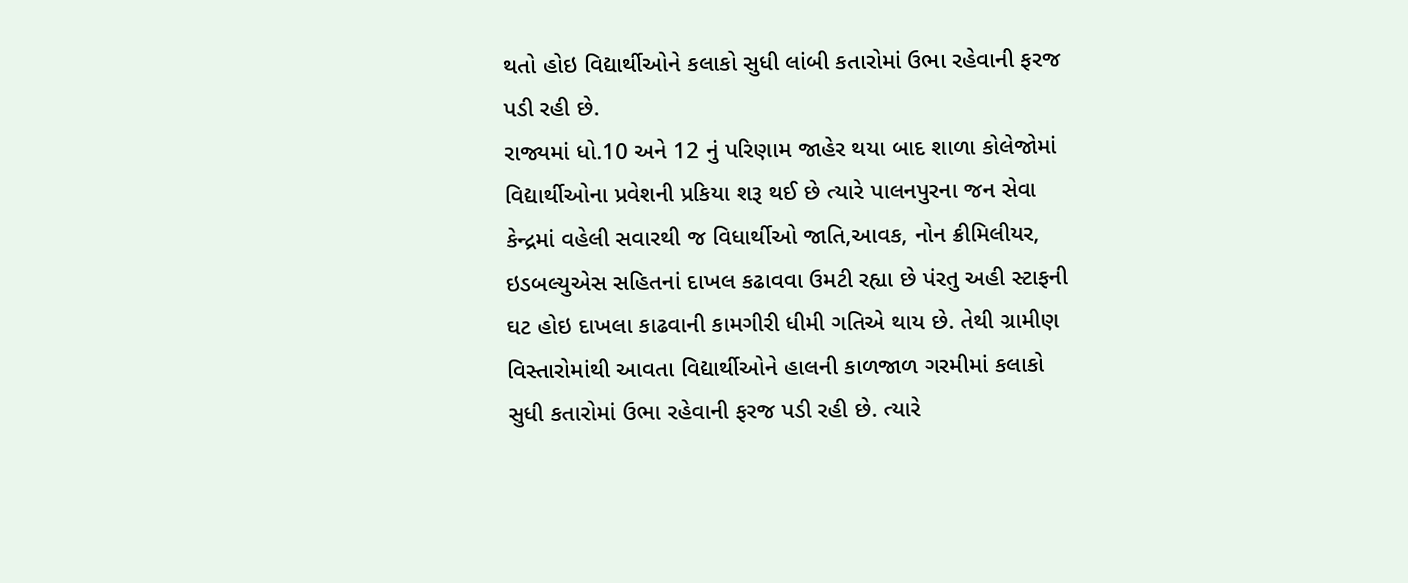થતો હોઇ વિદ્યાર્થીઓને કલાકો સુધી લાંબી કતારોમાં ઉભા રહેવાની ફરજ પડી રહી છે.
રાજ્યમાં ધો.10 અને 12 નું પરિણામ જાહેર થયા બાદ શાળા કોલેજોમાં વિદ્યાર્થીઓના પ્રવેશની પ્રકિયા શરૂ થઈ છે ત્યારે પાલનપુરના જન સેવા કેન્દ્રમાં વહેલી સવારથી જ વિધાર્થીઓ જાતિ,આવક, નોન ક્રીમિલીયર, ઇડબલ્યુએસ સહિતનાં દાખલ કઢાવવા ઉમટી રહ્યા છે પંરતુ અહી સ્ટાફની ઘટ હોઇ દાખલા કાઢવાની કામગીરી ધીમી ગતિએ થાય છે. તેથી ગ્રામીણ વિસ્તારોમાંથી આવતા વિદ્યાર્થીઓને હાલની કાળજાળ ગરમીમાં કલાકો સુધી કતારોમાં ઉભા રહેવાની ફરજ પડી રહી છે. ત્યારે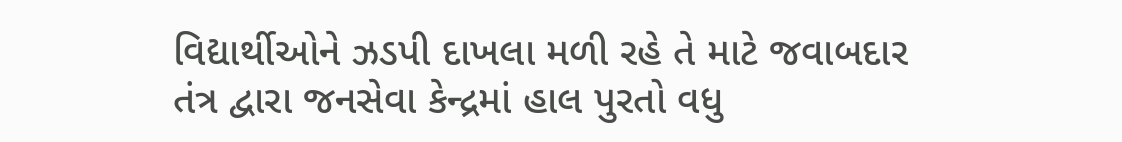વિદ્યાર્થીઓને ઝડપી દાખલા મળી રહે તે માટે જવાબદાર તંત્ર દ્વારા જનસેવા કેન્દ્રમાં હાલ પુરતો વધુ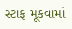સ્ટાફ મૂકવામાં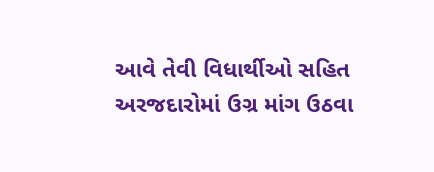આવે તેવી વિધાર્થીઓ સહિત અરજદારોમાં ઉગ્ર માંગ ઉઠવા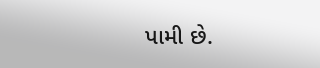પામી છે.